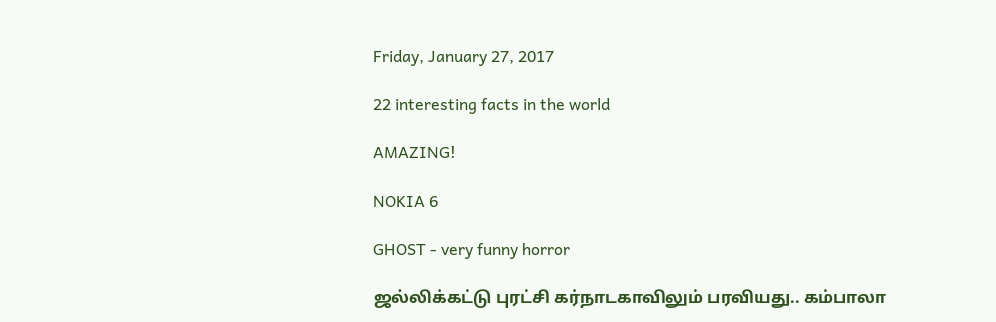Friday, January 27, 2017

22 interesting facts in the world

AMAZING!

NOKIA 6

GHOST - very funny horror

ஜல்லிக்கட்டு புரட்சி கர்நாடகாவிலும் பரவியது.. கம்பாலா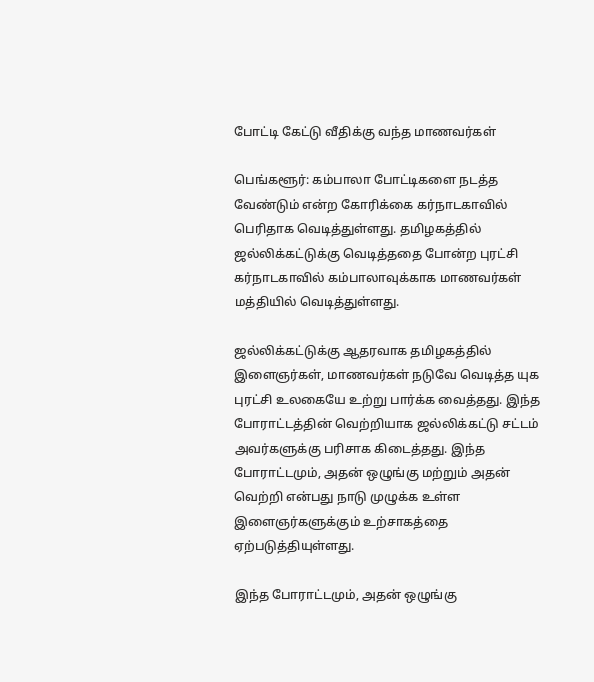போட்டி கேட்டு வீதிக்கு வந்த மாணவர்கள்

பெங்களூர்: கம்பாலா போட்டிகளை நடத்த வேண்டும் என்ற கோரிக்கை கர்நாடகாவில் பெரிதாக வெடித்துள்ளது. தமிழகத்தில் ஜல்லிக்கட்டுக்கு வெடித்ததை போன்ற புரட்சி கர்நாடகாவில் கம்பாலாவுக்காக மாணவர்கள் மத்தியில் வெடித்துள்ளது.

ஜல்லிக்கட்டுக்கு ஆதரவாக தமிழகத்தில் இளைஞர்கள், மாணவர்கள் நடுவே வெடித்த யுக புரட்சி உலகையே உற்று பார்க்க வைத்தது. இந்த போராட்டத்தின் வெற்றியாக ஜல்லிக்கட்டு சட்டம் அவர்களுக்கு பரிசாக கிடைத்தது. இந்த போராட்டமும், அதன் ஒழுங்கு மற்றும் அதன் வெற்றி என்பது நாடு முழுக்க உள்ள இளைஞர்களுக்கும் உற்சாகத்தை ஏற்படுத்தியுள்ளது.

இந்த போராட்டமும், அதன் ஒழுங்கு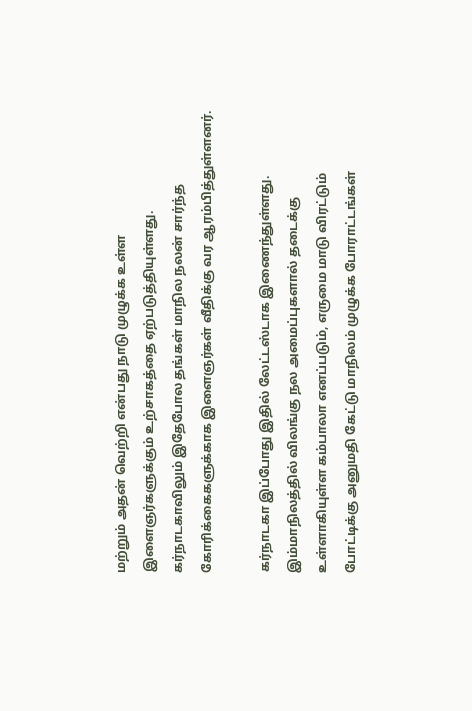மற்றும் அதன் வெற்றி என்பது நாடு முழுக்க உள்ள இளைஞர்களுக்கும் உற்சாகத்தை ஏற்படுத்தியுள்ளது.
கர்நாடகாவிலும் இதேபோல தங்கள் மாநில நலன் சார்ந்த கோரிக்கைகளுக்காக இளைஞர்கள் வீதிக்கு வர ஆரம்பித்துள்ளனர்.

கர்நாடகா இப்போது இதில் லேட்டஸ்டாக இணைந்துள்ளது. இம்மாநிலத்தில் விலங்கு நல அமைப்புகளால் தடைக்கு உள்ளாகியுள்ள கம்பாலா எனப்படும், எருமை மாடு விரட்டும் போட்டிக்கு அனுமதி கேட்டு மாநிலம் முழுக்க போராட்டங்கள்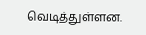வெடித்துள்ளன.